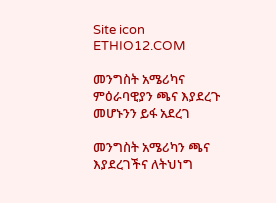Site icon ETHIO12.COM

መንግስት አሜሪካና ምዕራባዊያን ጫና እያደረጉ መሆኑንን ይፋ አደረገ

መንግስት አሜሪካን ጫና እያደረገችና ለትህነግ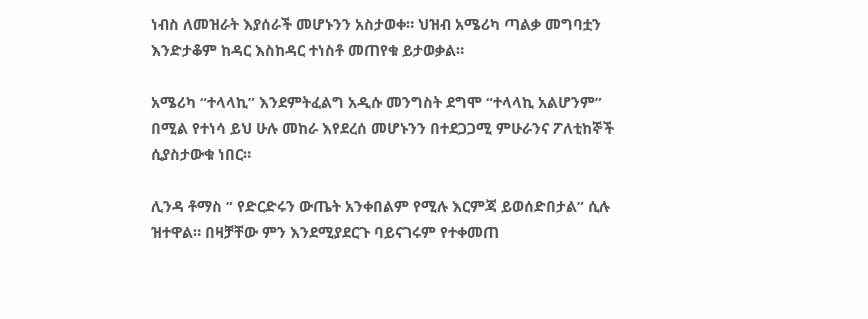ነብስ ለመዝራት እያሰራች መሆኑንን አስታወቀ። ህዝብ አሜሪካ ጣልቃ መግባቷን እንድታቆም ከዳር እስከዳር ተነስቶ መጠየቁ ይታወቃል።

አሜሪካ “ተላላኪ” እንደምትፈልግ አዲሱ መንግስት ደግሞ “ተላላኪ አልሆንም” በሚል የተነሳ ይህ ሁሉ መከራ እየደረሰ መሆኑንን በተደጋጋሚ ምሁራንና ፖለቲከኞች ሲያስታውቁ ነበር።

ሊንዳ ቶማስ ” የድርድሩን ውጤት አንቀበልም የሚሉ እርምጃ ይወሰድበታል” ሲሉ ዝተዋል። በዛቻቸው ምን እንደሚያደርጉ ባይናገሩም የተቀመጠ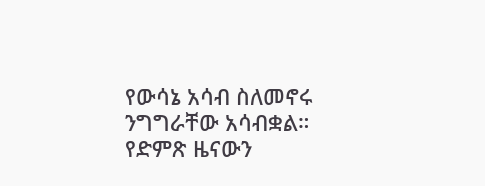የውሳኔ አሳብ ስለመኖሩ ንግግራቸው አሳብቋል። የድምጽ ዜናውን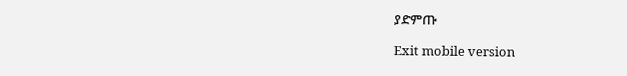ያድምጡ

Exit mobile version